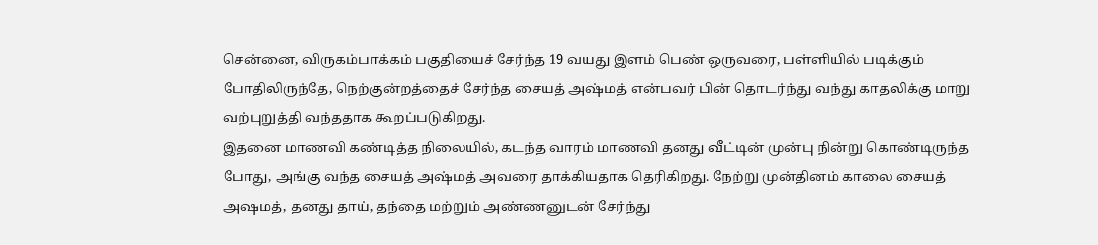சென்னை, விருகம்பாக்கம் பகுதியைச் சேர்ந்த 19 வயது இளம் பெண் ஒருவரை, பள்ளியில் படிக்கும் போதிலிருந்தே, நெற்குன்றத்தைச் சேர்ந்த சையத் அஷ்மத் என்பவர் பின் தொடர்ந்து வந்து காதலிக்கு மாறு வற்புறுத்தி வந்ததாக கூறப்படுகிறது.
இதனை மாணவி கண்டித்த நிலையில், கடந்த வாரம் மாணவி தனது வீட்டின் முன்பு நின்று கொண்டிருந்த போது, அங்கு வந்த சையத் அஷ்மத் அவரை தாக்கியதாக தெரிகிறது. நேற்று முன்தினம் காலை சையத் அஷமத், தனது தாய், தந்தை மற்றும் அண்ணனுடன் சேர்ந்து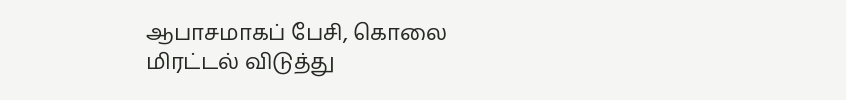ஆபாசமாகப் பேசி, கொலை மிரட்டல் விடுத்து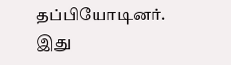தப்பியோடினர்.
இது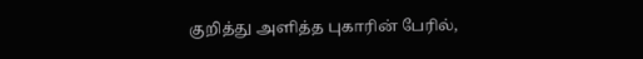குறித்து அளித்த புகாரின் பேரில்,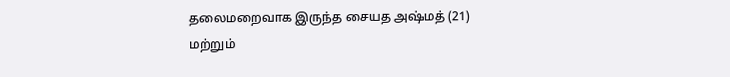தலைமறைவாக இருந்த சையத அஷ்மத் (21) மற்றும்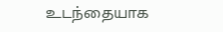உடந்தையாக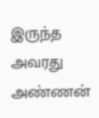இருந்த அவரது அண்ணன்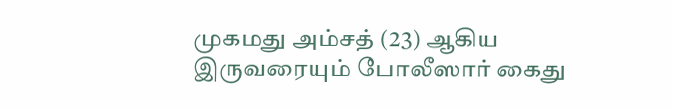முகமது அம்சத் (23) ஆகிய இருவரையும் போலீஸார் கைது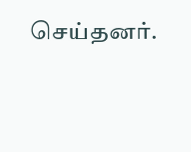செய்தனர்.